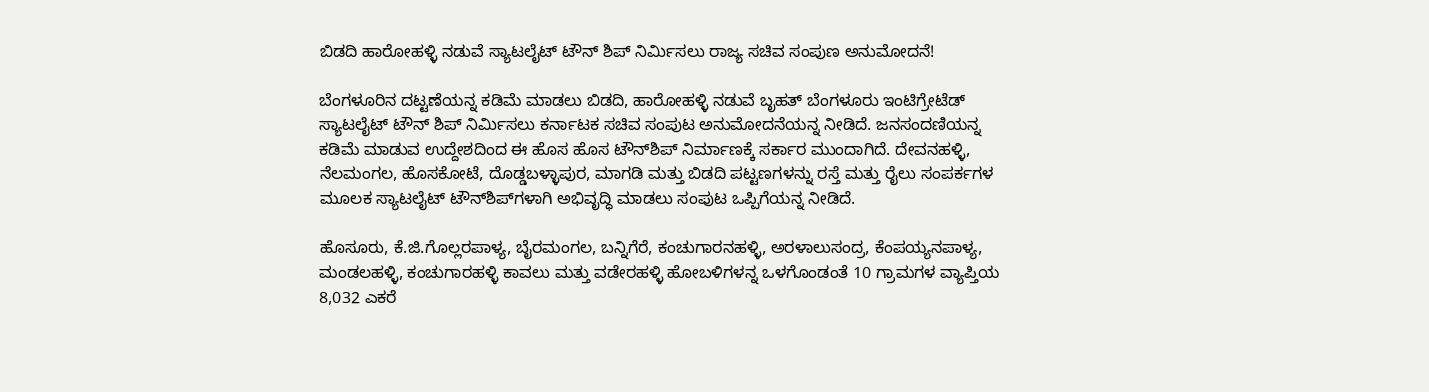ಬಿಡದಿ ಹಾರೋಹಳ್ಳಿ ನಡುವೆ ಸ್ಯಾಟಲೈಟ್ ಟೌನ್ ಶಿಪ್ ನಿರ್ಮಿಸಲು ರಾಜ್ಯ ಸಚಿವ ಸಂಪುಣ ಅನುಮೋದನೆ!

ಬೆಂಗಳೂರಿನ ದಟ್ಟಣೆಯನ್ನ ಕಡಿಮೆ ಮಾಡಲು ಬಿಡದಿ, ಹಾರೋಹಳ್ಳಿ ನಡುವೆ ಬೃಹತ್ ಬೆಂಗಳೂರು ಇಂಟಿಗ್ರೇಟೆಡ್ ಸ್ಯಾಟಲೈಟ್ ಟೌನ್ ಶಿಪ್ ನಿರ್ಮಿಸಲು ಕರ್ನಾಟಕ ಸಚಿವ ಸಂಪುಟ ಅನುಮೋದನೆಯನ್ನ ನೀಡಿದೆ. ಜನಸಂದಣಿಯನ್ನ ಕಡಿಮೆ ಮಾಡುವ ಉದ್ದೇಶದಿಂದ ಈ ಹೊಸ ಹೊಸ ಟೌನ್‌ಶಿಪ್‌ ನಿರ್ಮಾಣಕ್ಕೆ ಸರ್ಕಾರ ಮುಂದಾಗಿದೆ. ದೇವನಹಳ್ಳಿ, ನೆಲಮಂಗಲ, ಹೊಸಕೋಟೆ, ದೊಡ್ಡಬಳ್ಳಾಪುರ, ಮಾಗಡಿ ಮತ್ತು ಬಿಡದಿ ಪಟ್ಟಣಗಳನ್ನು ರಸ್ತೆ ಮತ್ತು ರೈಲು ಸಂಪರ್ಕಗಳ ಮೂಲಕ ಸ್ಯಾಟಲೈಟ್‌ ಟೌನ್‌ಶಿಪ್‌ಗಳಾಗಿ ಅಭಿವೃದ್ಧಿ ಮಾಡಲು ಸಂಪುಟ ಒಪ್ಪಿಗೆಯನ್ನ ನೀಡಿದೆ.

ಹೊಸೂರು, ಕೆ.ಜಿ.ಗೊಲ್ಲರಪಾಳ್ಯ, ಬೈರಮಂಗಲ, ಬನ್ನಿಗೆರೆ, ಕಂಚುಗಾರನಹಳ್ಳಿ, ಅರಳಾಲುಸಂದ್ರ, ಕೆಂಪಯ್ಯನಪಾಳ್ಯ, ಮಂಡಲಹಳ್ಳಿ, ಕಂಚುಗಾರಹಳ್ಳಿ ಕಾವಲು ಮತ್ತು ವಡೇರಹಳ್ಳಿ ಹೋಬಳಿಗಳನ್ನ ಒಳಗೊಂಡಂತೆ 10 ಗ್ರಾಮಗಳ ವ್ಯಾಪ್ತಿಯ 8,032 ಎಕರೆ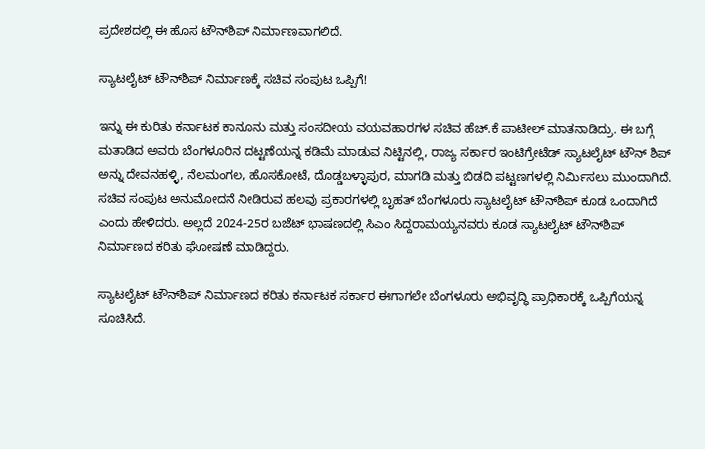ಪ್ರದೇಶದಲ್ಲಿ ಈ ಹೊಸ ಟೌನ್‌ಶಿಪ್‌ ನಿರ್ಮಾಣವಾಗಲಿದೆ.

ಸ್ಯಾಟಲೈಟ್ ಟೌನ್‌ಶಿಪ್ ನಿರ್ಮಾಣಕ್ಕೆ ಸಚಿವ ಸಂಪುಟ ಒಪ್ಪಿಗೆ!

ಇನ್ನು ಈ ಕುರಿತು ಕರ್ನಾಟಕ ಕಾನೂನು ಮತ್ತು ಸಂಸದೀಯ ವಯವಹಾರಗಳ ಸಚಿವ ಹೆಚ್‌.ಕೆ ಪಾಟೀಲ್‌ ಮಾತನಾಡಿದ್ರು. ಈ ಬಗ್ಗೆ ಮತಾಡಿದ ಅವರು ಬೆಂಗಳೂರಿನ ದಟ್ಟಣೆಯನ್ನ ಕಡಿಮೆ ಮಾಡುವ ನಿಟ್ಟಿನಲ್ಲಿ, ರಾಜ್ಯ ಸರ್ಕಾರ ಇಂಟಿಗ್ರೇಟೆಡ್ ಸ್ಯಾಟಲೈಟ್ ಟೌನ್ ಶಿಪ್ ಅನ್ನು ದೇವನಹಳ್ಳಿ, ನೆಲಮಂಗಲ, ಹೊಸಕೋಟೆ, ದೊಡ್ಡಬಳ್ಳಾಪುರ, ಮಾಗಡಿ ಮತ್ತು ಬಿಡದಿ ಪಟ್ಟಣಗಳಲ್ಲಿ ನಿರ್ಮಿಸಲು ಮುಂದಾಗಿದೆ. ಸಚಿವ ಸಂಪುಟ ಅನುಮೋದನೆ ನೀಡಿರುವ ಹಲವು ಪ್ರಕಾರಗಳಲ್ಲಿ ಬೃಹತ್ ಬೆಂಗಳೂರು ಸ್ಯಾಟಲೈಟ್ ಟೌನ್‌ಶಿಪ್ ಕೂಡ ಒಂದಾಗಿದೆ ಎಂದು ಹೇಳಿದರು. ಅಲ್ಲದೆ 2024-25ರ ಬಜೆಟ್‌ ಭಾಷಣದಲ್ಲಿ ಸಿಎಂ ಸಿದ್ದರಾಮಯ್ಯನವರು ಕೂಡ ಸ್ಯಾಟಲೈಟ್‌ ಟೌನ್‌ಶಿಪ್‌ ನಿರ್ಮಾಣದ ಕರಿತು ಘೋಷಣೆ ಮಾಡಿದ್ದರು.

ಸ್ಯಾಟಲೈಟ್‌ ಟೌನ್‌ಶಿಪ್‌ ನಿರ್ಮಾಣದ ಕರಿತು ಕರ್ನಾಟಕ ಸರ್ಕಾರ ಈಗಾಗಲೇ ಬೆಂಗಳೂರು ಅಭಿವೃದ್ಧಿ ಪ್ರಾಧಿಕಾರಕ್ಕೆ ಒಪ್ಪಿಗೆಯನ್ನ ಸೂಚಿಸಿದೆ.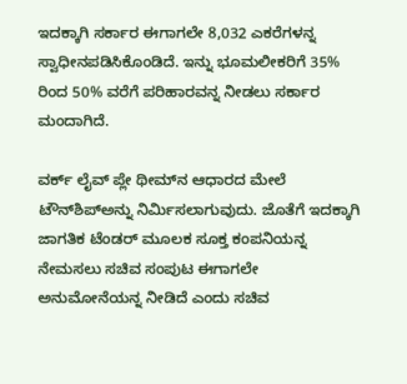ಇದಕ್ಕಾಗಿ ಸರ್ಕಾರ ಈಗಾಗಲೇ 8,032 ಎಕರೆಗಳನ್ನ ಸ್ವಾಧೀನಪಡಿಸಿಕೊಂಡಿದೆ. ಇನ್ನು ಭೂಮಲೀಕರಿಗೆ 35% ರಿಂದ 50% ವರೆಗೆ ಪರಿಹಾರವನ್ನ ನೀಡಲು ಸರ್ಕಾರ ಮಂದಾಗಿದೆ.

ವರ್ಕ್‌ ಲೈವ್ ಪ್ಲೇ ಥೀಮ್‌ನ ಆಧಾರದ ಮೇಲೆ ಟೌನ್‌ಶಿಪ್‌ಅನ್ನು ನಿರ್ಮಿಸಲಾಗುವುದು. ಜೊತೆಗೆ ಇದಕ್ಕಾಗಿ ಜಾಗತಿಕ ಟೆಂಡರ್‌ ಮೂಲಕ ಸೂಕ್ತ ಕಂಪನಿಯನ್ನ ನೇಮಸಲು ಸಚಿವ ಸಂಪುಟ ಈಗಾಗಲೇ ಅನುಮೋನೆಯನ್ನ ನೀಡಿದೆ ಎಂದು ಸಚಿವ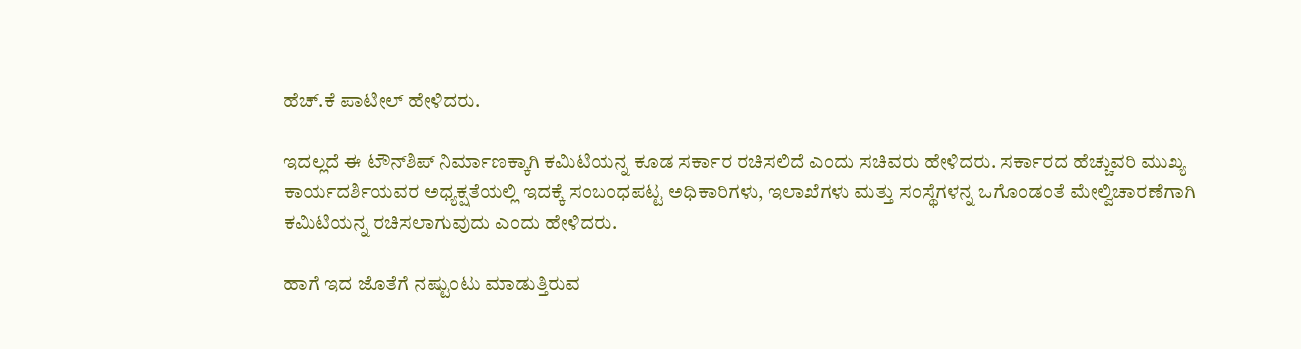ಹೆಚ್‌.ಕೆ ಪಾಟೀಲ್‌ ಹೇಳಿದರು.

ಇದಲ್ಲದೆ ಈ ಟೌನ್‌ಶಿಪ್‌ ನಿರ್ಮಾಣಕ್ಕಾಗಿ ಕಮಿಟಿಯನ್ನ ಕೂಡ ಸರ್ಕಾರ ರಚಿಸಲಿದೆ ಎಂದು ಸಚಿವರು ಹೇಳಿದರು. ಸರ್ಕಾರದ ಹೆಚ್ಚುವರಿ ಮುಖ್ಯ ಕಾರ್ಯದರ್ಶಿಯವರ ಅಧ್ಯಕ್ಷತೆಯಲ್ಲಿ ಇದಕ್ಕೆ ಸಂಬಂಧಪಟ್ಟ ಅಧಿಕಾರಿಗಳು, ಇಲಾಖೆಗಳು ಮತ್ತು ಸಂಸ್ಥೆಗಳನ್ನ ಒಗೊಂಡಂತೆ ಮೇಲ್ವಿಚಾರಣೆಗಾಗಿ ಕಮಿಟಿಯನ್ನ ರಚಿಸಲಾಗುವುದು ಎಂದು ಹೇಳಿದರು.

ಹಾಗೆ ಇದ ಜೊತೆಗೆ ನಷ್ಟುಂಟು ಮಾಡುತ್ತಿರುವ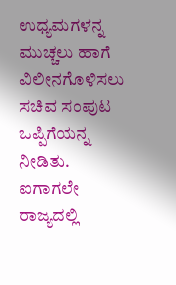ಉಧ್ಯಮಗಳನ್ನ ಮುಚ್ಚಲು ಹಾಗೆ ವಿಲೀನಗೊಳಿಸಲು ಸಚಿವ ಸಂಪುಟ ಒಪ್ಪಿಗೆಯನ್ನ ನೀಡಿತು. ಐಗಾಗಲೇ ರಾಜ್ಯದಲ್ಲಿ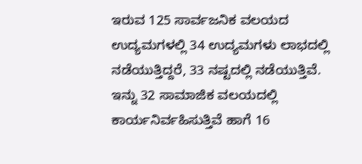ಇರುವ 125 ಸಾರ್ವಜನಿಕ ವಲಯದ ಉದ್ಯಮಗಳಲ್ಲಿ 34 ಉದ್ಯಮಗಳು ಲಾಭದಲ್ಲಿ ನಡೆಯುತ್ತಿದ್ದರೆ, 33 ನಷ್ಟದಲ್ಲಿ ನಡೆಯುತ್ತಿವೆ. ಇನ್ನು 32 ಸಾಮಾಜಿಕ ವಲಯದಲ್ಲಿ ಕಾರ್ಯನಿರ್ವಹಿಸುತ್ತಿವೆ ಹಾಗೆ 16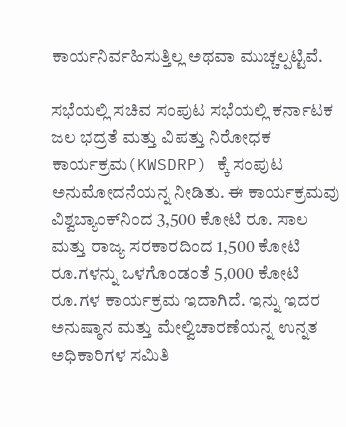ಕಾರ್ಯನಿರ್ವಹಿಸುತ್ತಿಲ್ಲ ಅಥವಾ ಮುಚ್ಚಲ್ಪಟ್ಟಿವೆ.

ಸಭೆಯಲ್ಲಿ ಸಚಿವ ಸಂಪುಟ ಸಭೆಯಲ್ಲಿ ಕರ್ನಾಟಕ ಜಲ ಭದ್ರತೆ ಮತ್ತು ವಿಪತ್ತು ನಿರೋಧಕ ಕಾರ್ಯಕ್ರಮ(KWSDRP) ಕ್ಕೆ ಸಂಪುಟ ಅನುಮೋದನೆಯನ್ನ ನೀಡಿತು. ಈ ಕಾರ್ಯಕ್ರಮವು ವಿಶ್ವಬ್ಯಾಂಕ್‌ನಿಂದ 3,500 ಕೋಟಿ ರೂ. ಸಾಲ ಮತ್ತು ರಾಜ್ಯ ಸರಕಾರದಿಂದ 1,500 ಕೋಟಿ ರೂ.ಗಳನ್ನು ಒಳಗೊಂಡಂತೆ 5,000 ಕೋಟಿ ರೂ.ಗಳ ಕಾರ್ಯಕ್ರಮ ಇದಾಗಿದೆ. ಇನ್ನು ಇದರ ಅನುಷ್ಠಾನ ಮತ್ತು ಮೇಲ್ವಿಚಾರಣೆಯನ್ನ ಉನ್ನತ ಅಧಿಕಾರಿಗಳ ಸಮಿತಿ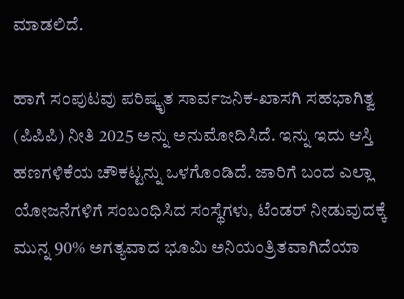ಮಾಡಲಿದೆ.

ಹಾಗೆ ಸಂಪುಟವು ಪರಿಷ್ಕೃತ ಸಾರ್ವಜನಿಕ-ಖಾಸಗಿ ಸಹಭಾಗಿತ್ವ (ಪಿಪಿಪಿ) ನೀತಿ 2025 ಅನ್ನು ಅನುಮೋದಿಸಿದೆ. ಇನ್ನು ಇದು ಆಸ್ತಿ ಹಣಗಳಿಕೆಯ ಚೌಕಟ್ಟನ್ನು ಒಳಗೊಂಡಿದೆ. ಜಾರಿಗೆ ಬಂದ ಎಲ್ಲಾ ಯೋಜನೆಗಳಿಗೆ ಸಂಬಂಧಿಸಿದ ಸಂಸ್ಥೆಗಳು, ಟೆಂಡರ್ ನೀಡುವುದಕ್ಕೆ ಮುನ್ನ 90% ಅಗತ್ಯವಾದ ಭೂಮಿ ಅನಿಯಂತ್ರಿತವಾಗಿದೆಯಾ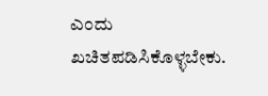ಎಂದು ಖಚಿತಪಡಿಸಿಕೊಳ್ಳಬೇಕು.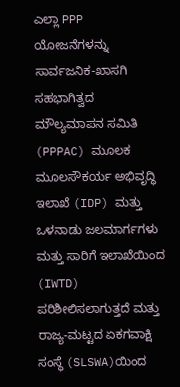ಎಲ್ಲಾ PPP ಯೋಜನೆಗಳನ್ನು ಸಾರ್ವಜನಿಕ-ಖಾಸಗಿ ಸಹಭಾಗಿತ್ವದ ಮೌಲ್ಯಮಾಪನ ಸಮಿತಿ (PPPAC) ಮೂಲಕ ಮೂಲಸೌಕರ್ಯ ಅಭಿವೃದ್ಧಿ ಇಲಾಖೆ (IDP) ಮತ್ತು ಒಳನಾಡು ಜಲಮಾರ್ಗಗಳು ಮತ್ತು ಸಾರಿಗೆ ಇಲಾಖೆಯಿಂದ (IWTD) ಪರಿಶೀಲಿಸಲಾಗುತ್ತದೆ ಮತ್ತು ರಾಜ್ಯ-ಮಟ್ಟದ ಏಕಗವಾಕ್ಷಿ ಸಂಸ್ಥೆ (SLSWA)ಯಿಂದ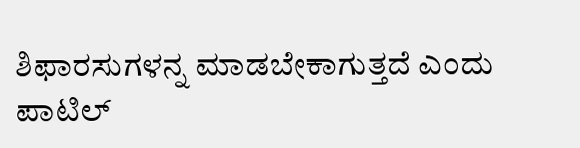ಶಿಫಾರಸುಗಳನ್ನ ಮಾಡಬೇಕಾಗುತ್ತದೆ ಎಂದು ಪಾಟಿಲ್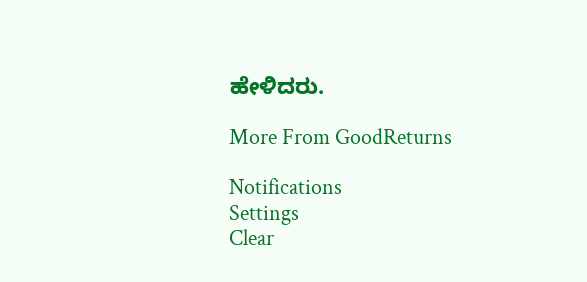ಹೇಳಿದರು.

More From GoodReturns

Notifications
Settings
Clear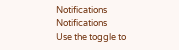Notifications
Notifications
Use the toggle to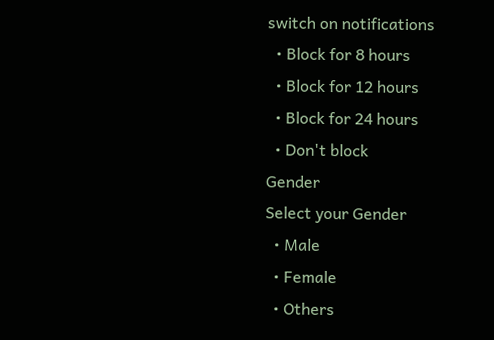switch on notifications
  • Block for 8 hours
  • Block for 12 hours
  • Block for 24 hours
  • Don't block
Gender
Select your Gender
  • Male
  • Female
  • Others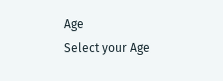Age
Select your Age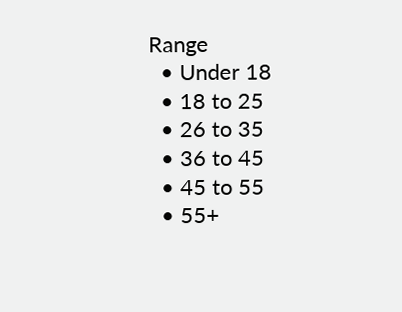Range
  • Under 18
  • 18 to 25
  • 26 to 35
  • 36 to 45
  • 45 to 55
  • 55+